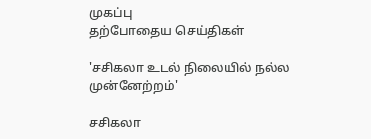முகப்பு
தற்போதைய செய்திகள்

'சசிகலா உடல் நிலையில் நல்ல முன்னேற்றம்'

சசிகலா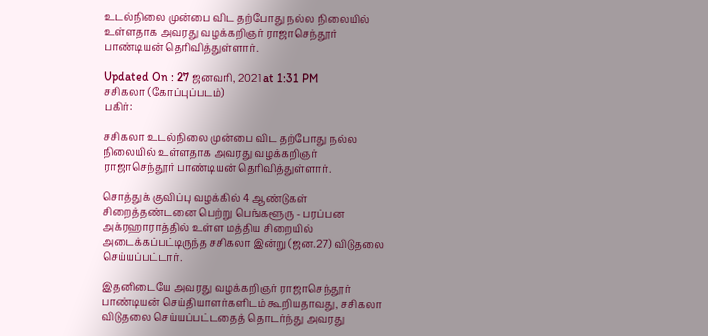உடல்நிலை முன்பை விட தற்போது நல்ல நிலையில் உள்ளதாக அவரது வழக்கறிஞர் ராஜாசெந்தூர் பாண்டியன் தெரிவித்துள்ளார்.

Updated On : 27 ஜனவரி, 2021 at 1:31 PM
சசிகலா (கோப்புப்படம்)
பகிர்:

சசிகலா உடல்நிலை முன்பை விட தற்போது நல்ல நிலையில் உள்ளதாக அவரது வழக்கறிஞர் ராஜாசெந்தூர் பாண்டியன் தெரிவித்துள்ளார்.

சொத்துக் குவிப்பு வழக்கில் 4 ஆண்டுகள் சிறைத்தண்டனை பெற்று பெங்களூரு - பரப்பன அக்ரஹாராத்தில் உள்ள மத்திய சிறையில் அடைக்கப்பட்டிருந்த சசிகலா இன்று (ஜன.27) விடுதலை செய்யப்பட்டார்.

இதனிடையே அவரது வழக்கறிஞர் ராஜாசெந்தூர் பாண்டியன் செய்தியாளர்களிடம் கூறியதாவது, சசிகலா விடுதலை செய்யப்பட்டதைத் தொடர்ந்து அவரது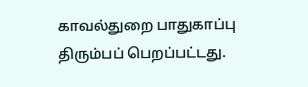காவல்துறை பாதுகாப்பு திரும்பப் பெறப்பட்டது.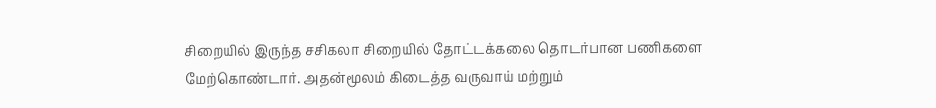சிறையில் இருந்த சசிகலா சிறையில் தோட்டக்கலை தொடர்பான பணிகளை மேற்கொண்டார். அதன்மூலம் கிடைத்த வருவாய் மற்றும்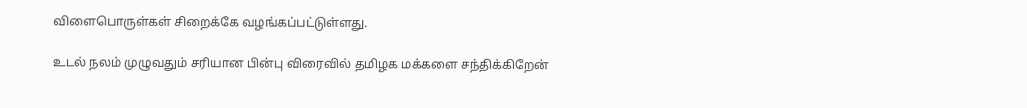விளைபொருள்கள் சிறைக்கே வழங்கப்பட்டுள்ளது.

உடல் நலம் முழுவதும் சரியான பின்பு விரைவில் தமிழக மக்களை சந்திக்கிறேன்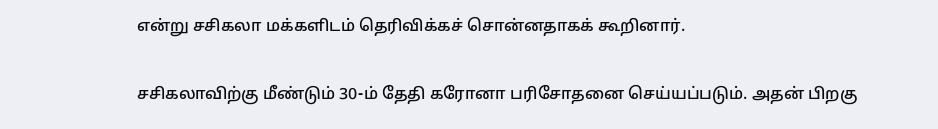என்று சசிகலா மக்களிடம் தெரிவிக்கச் சொன்னதாகக் கூறினார்.

சசிகலாவிற்கு மீண்டும் 30-ம் தேதி கரோனா பரிசோதனை செய்யப்படும். அதன் பிறகு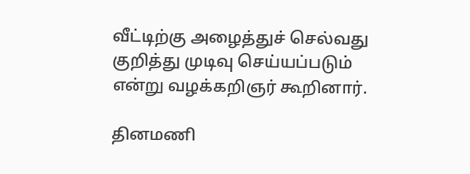வீட்டிற்கு அழைத்துச் செல்வது குறித்து முடிவு செய்யப்படும் என்று வழக்கறிஞர் கூறினார்.

தினமணி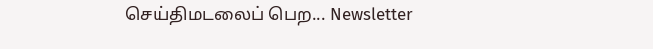செய்திமடலைப் பெற... Newsletter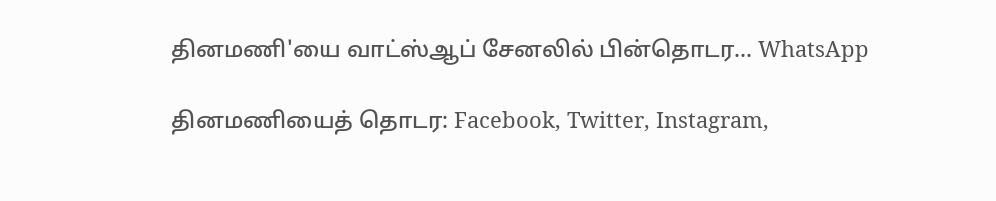தினமணி'யை வாட்ஸ்ஆப் சேனலில் பின்தொடர... WhatsApp

தினமணியைத் தொடர: Facebook, Twitter, Instagram,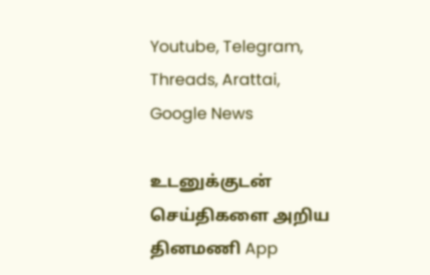Youtube, Telegram, Threads, Arattai, Google News

உடனுக்குடன் செய்திகளை அறிய தினமணி App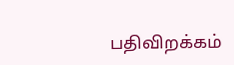பதிவிறக்கம்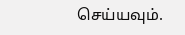செய்யவும்.